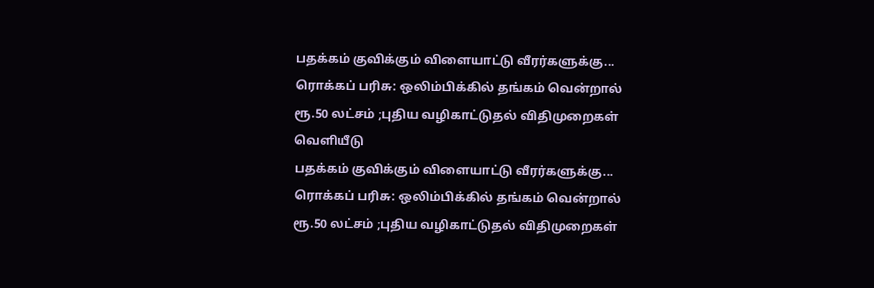பதக்கம் குவிக்கும் விளையாட்டு வீரர்களுக்கு... ரொக்கப் பரிசு: ஒலிம்பிக்கில் தங்கம் வென்றால் ரூ.50 லட்சம் ;புதிய வழிகாட்டுதல் விதிமுறைகள் வெளியீடு
பதக்கம் குவிக்கும் விளையாட்டு வீரர்களுக்கு... ரொக்கப் பரிசு: ஒலிம்பிக்கில் தங்கம் வென்றால் ரூ.50 லட்சம் ;புதிய வழிகாட்டுதல் விதிமுறைகள்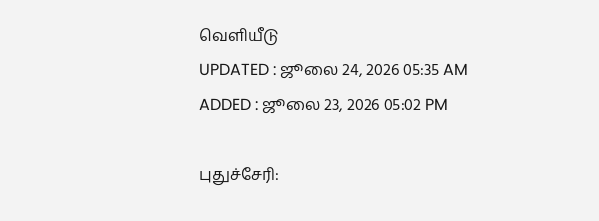வெளியீடு
UPDATED : ஜூலை 24, 2026 05:35 AM
ADDED : ஜூலை 23, 2026 05:02 PM

புதுச்சேரி: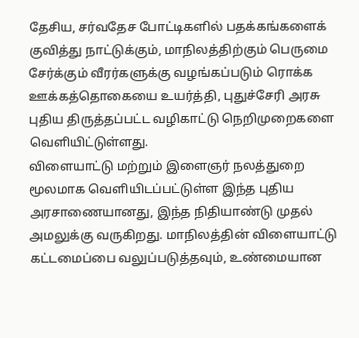தேசிய, சர்வதேச போட்டிகளில் பதக்கங்களைக் குவித்து நாட்டுக்கும், மாநிலத்திற்கும் பெருமை சேர்க்கும் வீரர்களுக்கு வழங்கப்படும் ரொக்க ஊக்கத்தொகையை உயர்த்தி, புதுச்சேரி அரசு புதிய திருத்தப்பட்ட வழிகாட்டு நெறிமுறைகளை வெளியிட்டுள்ளது.
விளையாட்டு மற்றும் இளைஞர் நலத்துறை மூலமாக வெளியிடப்பட்டுள்ள இந்த புதிய அரசாணையானது, இந்த நிதியாண்டு முதல் அமலுக்கு வருகிறது. மாநிலத்தின் விளையாட்டு கட்டமைப்பை வலுப்படுத்தவும், உண்மையான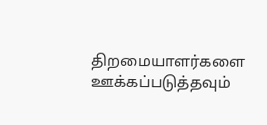திறமையாளர்களை ஊக்கப்படுத்தவும்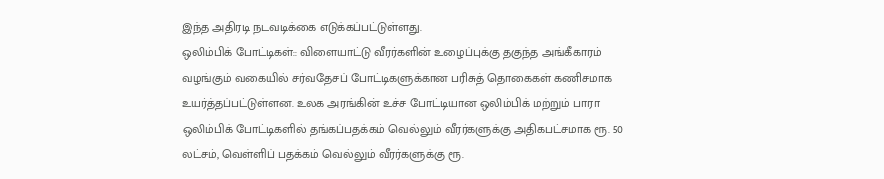இந்த அதிரடி நடவடிக்கை எடுக்கப்பட்டுள்ளது.
ஒலிம்பிக் போட்டிகள்:: விளையாட்டு வீரர்களின் உழைப்புக்கு தகுந்த அங்கீகாரம் வழங்கும் வகையில் சர்வதேசப் போட்டிகளுக்கான பரிசுத் தொகைகள் கணிசமாக உயர்த்தப்பட்டுள்ளன. உலக அரங்கின் உச்ச போட்டியான ஒலிம்பிக் மற்றும் பாரா ஒலிம்பிக் போட்டிகளில் தங்கப்பதக்கம் வெல்லும் வீரர்களுக்கு அதிகபட்சமாக ரூ. 50 லட்சம், வெள்ளிப் பதக்கம் வெல்லும் வீரர்களுக்கு ரூ.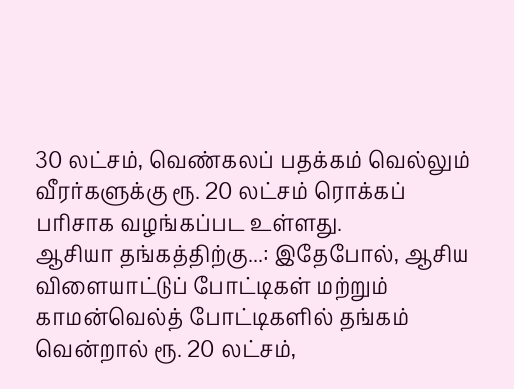30 லட்சம், வெண்கலப் பதக்கம் வெல்லும் வீரர்களுக்கு ரூ. 20 லட்சம் ரொக்கப் பரிசாக வழங்கப்பட உள்ளது.
ஆசியா தங்கத்திற்கு...: இதேபோல், ஆசிய விளையாட்டுப் போட்டிகள் மற்றும் காமன்வெல்த் போட்டிகளில் தங்கம் வென்றால் ரூ. 20 லட்சம்,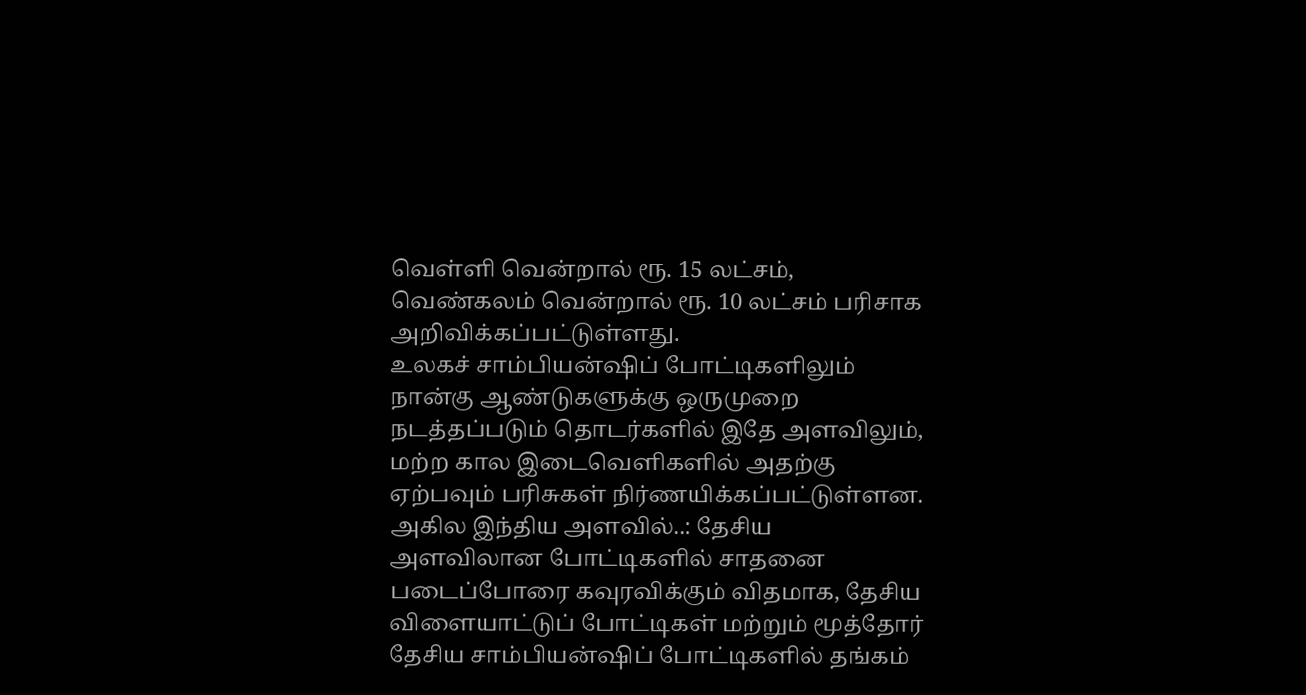வெள்ளி வென்றால் ரூ. 15 லட்சம், வெண்கலம் வென்றால் ரூ. 10 லட்சம் பரிசாக அறிவிக்கப்பட்டுள்ளது.
உலகச் சாம்பியன்ஷிப் போட்டிகளிலும் நான்கு ஆண்டுகளுக்கு ஒருமுறை நடத்தப்படும் தொடர்களில் இதே அளவிலும், மற்ற கால இடைவெளிகளில் அதற்கு ஏற்பவும் பரிசுகள் நிர்ணயிக்கப்பட்டுள்ளன.
அகில இந்திய அளவில்..: தேசிய அளவிலான போட்டிகளில் சாதனை படைப்போரை கவுரவிக்கும் விதமாக, தேசிய விளையாட்டுப் போட்டிகள் மற்றும் மூத்தோர் தேசிய சாம்பியன்ஷிப் போட்டிகளில் தங்கம்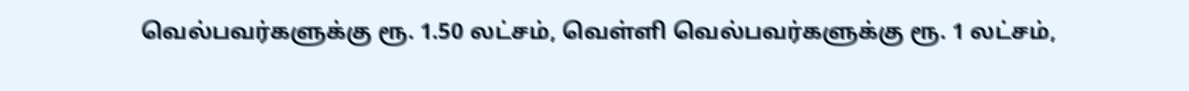வெல்பவர்களுக்கு ரூ. 1.50 லட்சம், வெள்ளி வெல்பவர்களுக்கு ரூ. 1 லட்சம்,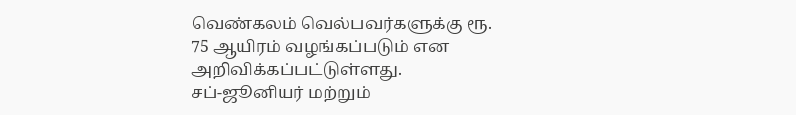வெண்கலம் வெல்பவர்களுக்கு ரூ. 75 ஆயிரம் வழங்கப்படும் என அறிவிக்கப்பட்டுள்ளது.
சப்-ஜூனியர் மற்றும்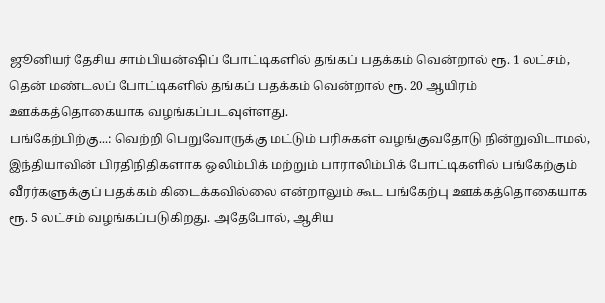ஜூனியர் தேசிய சாம்பியன்ஷிப் போட்டிகளில் தங்கப் பதக்கம் வென்றால் ரூ. 1 லட்சம், தென் மண்டலப் போட்டிகளில் தங்கப் பதக்கம் வென்றால் ரூ. 20 ஆயிரம் ஊக்கத்தொகையாக வழங்கப்படவுள்ளது.
பங்கேற்பிற்கு...: வெற்றி பெறுவோருக்கு மட்டும் பரிசுகள் வழங்குவதோடு நின்றுவிடாமல், இந்தியாவின் பிரதிநிதிகளாக ஒலிம்பிக் மற்றும் பாராலிம்பிக் போட்டிகளில் பங்கேற்கும் வீரர்களுக்குப் பதக்கம் கிடைக்கவில்லை என்றாலும் கூட பங்கேற்பு ஊக்கத்தொகையாக ரூ. 5 லட்சம் வழங்கப்படுகிறது. அதேபோல், ஆசிய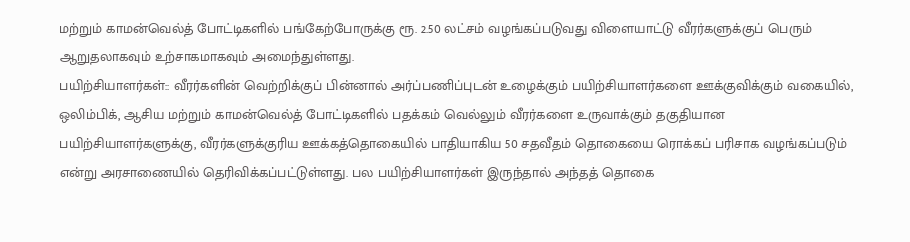மற்றும் காமன்வெல்த் போட்டிகளில் பங்கேற்போருக்கு ரூ. 2.50 லட்சம் வழங்கப்படுவது விளையாட்டு வீரர்களுக்குப் பெரும் ஆறுதலாகவும் உற்சாகமாகவும் அமைந்துள்ளது.
பயிற்சியாளர்கள்:: வீரர்களின் வெற்றிக்குப் பின்னால் அர்ப்பணிப்புடன் உழைக்கும் பயிற்சியாளர்களை ஊக்குவிக்கும் வகையில், ஒலிம்பிக், ஆசிய மற்றும் காமன்வெல்த் போட்டிகளில் பதக்கம் வெல்லும் வீரர்களை உருவாக்கும் தகுதியான பயிற்சியாளர்களுக்கு, வீரர்களுக்குரிய ஊக்கத்தொகையில் பாதியாகிய 50 சதவீதம் தொகையை ரொக்கப் பரிசாக வழங்கப்படும் என்று அரசாணையில் தெரிவிக்கப்பட்டுள்ளது. பல பயிற்சியாளர்கள் இருந்தால் அந்தத் தொகை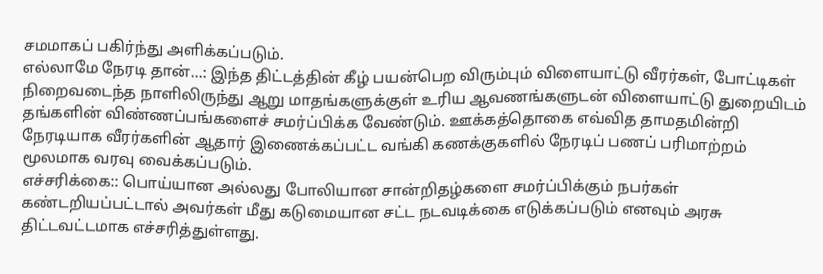சமமாகப் பகிர்ந்து அளிக்கப்படும்.
எல்லாமே நேரடி தான்...: இந்த திட்டத்தின் கீழ் பயன்பெற விரும்பும் விளையாட்டு வீரர்கள், போட்டிகள் நிறைவடைந்த நாளிலிருந்து ஆறு மாதங்களுக்குள் உரிய ஆவணங்களுடன் விளையாட்டு துறையிடம் தங்களின் விண்ணப்பங்களைச் சமர்ப்பிக்க வேண்டும். ஊக்கத்தொகை எவ்வித தாமதமின்றி நேரடியாக வீரர்களின் ஆதார் இணைக்கப்பட்ட வங்கி கணக்குகளில் நேரடிப் பணப் பரிமாற்றம் மூலமாக வரவு வைக்கப்படும்.
எச்சரிக்கை:: பொய்யான அல்லது போலியான சான்றிதழ்களை சமர்ப்பிக்கும் நபர்கள் கண்டறியப்பட்டால் அவர்கள் மீது கடுமையான சட்ட நடவடிக்கை எடுக்கப்படும் எனவும் அரசு திட்டவட்டமாக எச்சரித்துள்ளது.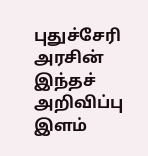புதுச்சேரி அரசின் இந்தச் அறிவிப்பு இளம்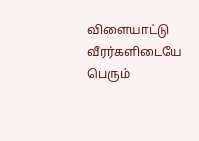விளையாட்டு வீரர்களிடையே பெரும்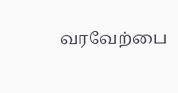வரவேற்பை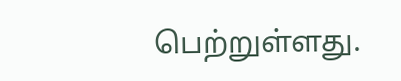பெற்றுள்ளது.